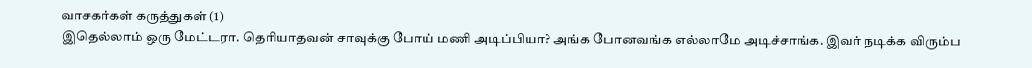வாசகர்கள் கருத்துகள் (1)
இதெல்லாம் ஒரு மேட்டரா. தெரியாதவன் சாவுக்கு போய் மணி அடிப்பியா? அங்க போனவங்க எல்லாமே அடிச்சாங்க. இவர் நடிக்க விரும்ப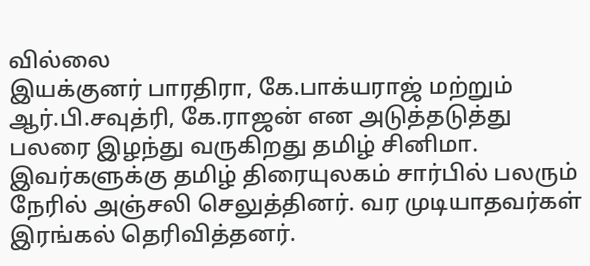வில்லை
இயக்குனர் பாரதிரா, கே.பாக்யராஜ் மற்றும் ஆர்.பி.சவுத்ரி, கே.ராஜன் என அடுத்தடுத்து பலரை இழந்து வருகிறது தமிழ் சினிமா. இவர்களுக்கு தமிழ் திரையுலகம் சார்பில் பலரும் நேரில் அஞ்சலி செலுத்தினர். வர முடியாதவர்கள் இரங்கல் தெரிவித்தனர்.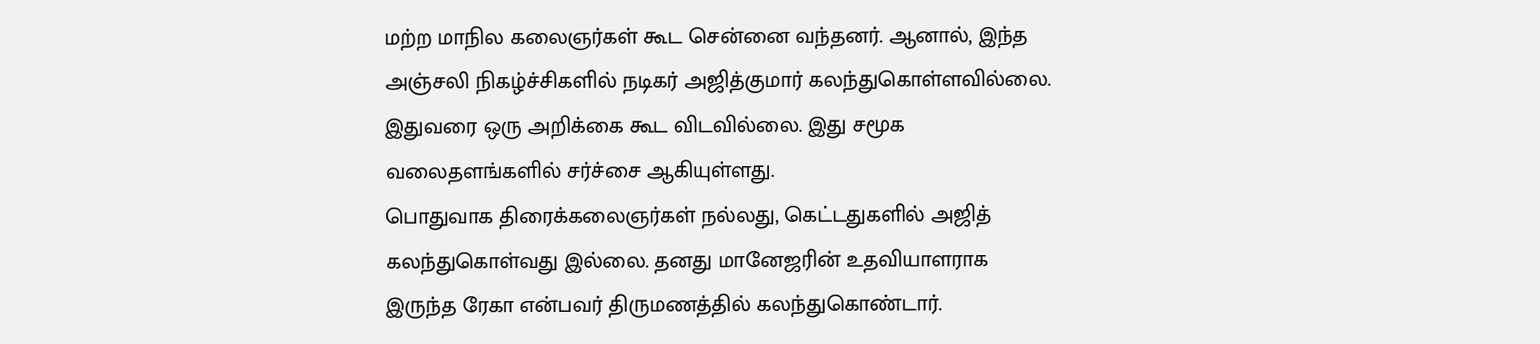மற்ற மாநில கலைஞர்கள் கூட சென்னை வந்தனர். ஆனால், இந்த அஞ்சலி நிகழ்ச்சிகளில் நடிகர் அஜித்குமார் கலந்துகொள்ளவில்லை. இதுவரை ஒரு அறிக்கை கூட விடவில்லை. இது சமூக வலைதளங்களில் சர்ச்சை ஆகியுள்ளது.
பொதுவாக திரைக்கலைஞர்கள் நல்லது, கெட்டதுகளில் அஜித் கலந்துகொள்வது இல்லை. தனது மானேஜரின் உதவியாளராக இருந்த ரேகா என்பவர் திருமணத்தில் கலந்துகொண்டார்.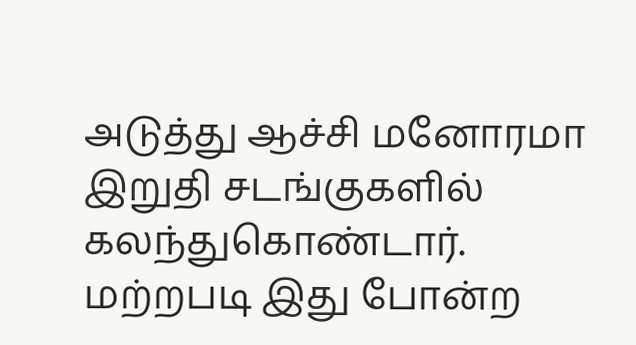அடுத்து ஆச்சி மனோரமா இறுதி சடங்குகளில் கலந்துகொண்டார். மற்றபடி இது போன்ற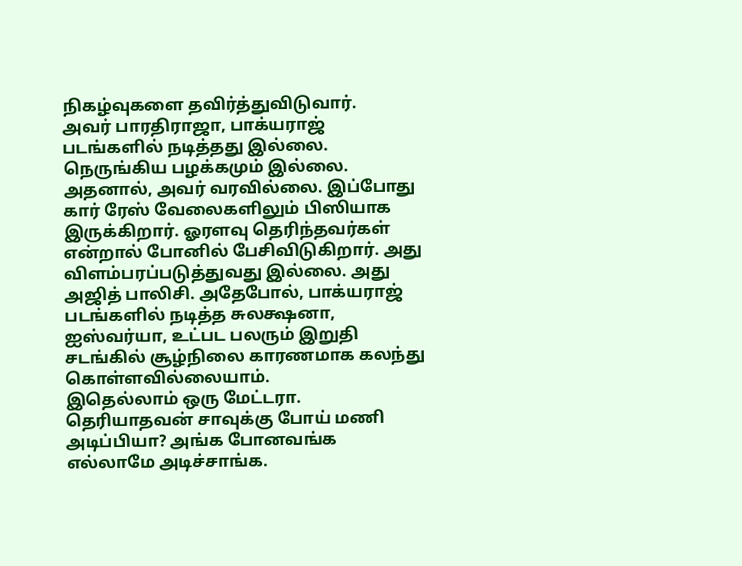நிகழ்வுகளை தவிர்த்துவிடுவார்.
அவர் பாரதிராஜா, பாக்யராஜ் படங்களில் நடித்தது இல்லை. நெருங்கிய பழக்கமும் இல்லை. அதனால், அவர் வரவில்லை. இப்போது கார் ரேஸ் வேலைகளிலும் பிஸியாக இருக்கிறார். ஓரளவு தெரிந்தவர்கள் என்றால் போனில் பேசிவிடுகிறார். அது விளம்பரப்படுத்துவது இல்லை. அது அஜித் பாலிசி. அதேபோல், பாக்யராஜ் படங்களில் நடித்த சுலக்ஷனா, ஐஸ்வர்யா, உட்பட பலரும் இறுதி சடங்கில் சூழ்நிலை காரணமாக கலந்து கொள்ளவில்லையாம்.
இதெல்லாம் ஒரு மேட்டரா. தெரியாதவன் சாவுக்கு போய் மணி அடிப்பியா? அங்க போனவங்க எல்லாமே அடிச்சாங்க.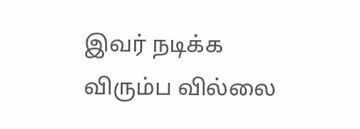இவர் நடிக்க விரும்ப வில்லை